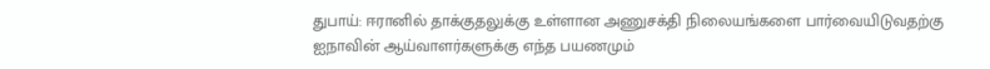துபாய்: ஈரானில் தாக்குதலுக்கு உள்ளான அணுசக்தி நிலையங்களை பார்வையிடுவதற்கு ஐநாவின் ஆய்வாளர்களுக்கு எந்த பயணமும்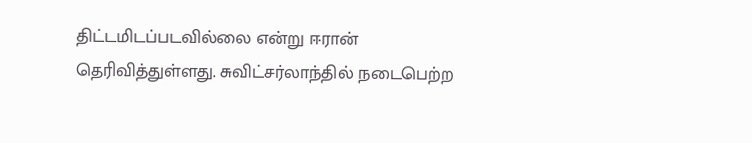திட்டமிடப்படவில்லை என்று ஈரான் தெரிவித்துள்ளது. சுவிட்சர்லாந்தில் நடைபெற்ற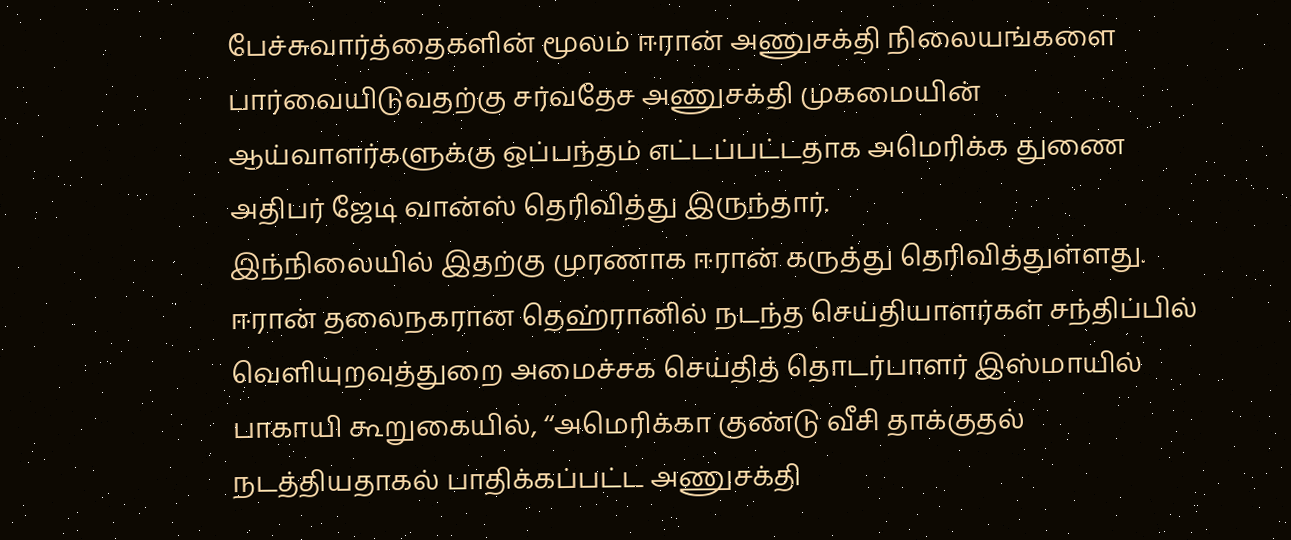பேச்சுவார்த்தைகளின் மூலம் ஈரான் அணுசக்தி நிலையங்களை பார்வையிடுவதற்கு சர்வதேச அணுசக்தி முகமையின் ஆய்வாளர்களுக்கு ஒப்பந்தம் எட்டப்பட்டதாக அமெரிக்க துணை அதிபர் ஜேடி வான்ஸ் தெரிவித்து இருந்தார்.
இந்நிலையில் இதற்கு முரணாக ஈரான் கருத்து தெரிவித்துள்ளது. ஈரான் தலைநகரான தெஹ்ரானில் நடந்த செய்தியாளர்கள் சந்திப்பில் வெளியுறவுத்துறை அமைச்சக செய்தித் தொடர்பாளர் இஸ்மாயில் பாகாயி கூறுகையில், ‘‘அமெரிக்கா குண்டு வீசி தாக்குதல் நடத்தியதாகல் பாதிக்கப்பட்ட அணுசக்தி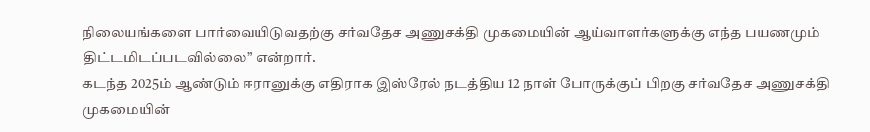நிலையங்களை பார்வையிடுவதற்கு சர்வதேச அணுசக்தி முகமையின் ஆய்வாளர்களுக்கு எந்த பயணமும் திட்டமிடப்படவில்லை” என்றார்.
கடந்த 2025ம் ஆண்டும் ஈரானுக்கு எதிராக இஸ்ரேல் நடத்திய 12 நாள் போருக்குப் பிறகு சர்வதேச அணுசக்தி முகமையின்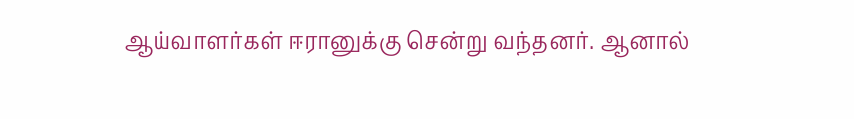ஆய்வாளர்கள் ஈரானுக்கு சென்று வந்தனர். ஆனால்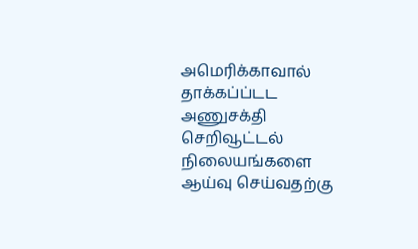அமெரிக்காவால் தாக்கப்ப்டட அணுசக்தி செறிவூட்டல் நிலையங்களை ஆய்வு செய்வதற்கு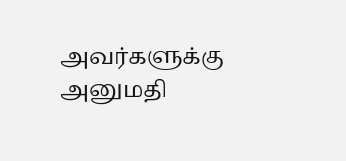அவர்களுக்கு அனுமதி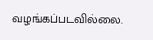வழங்கப்படவில்லை.